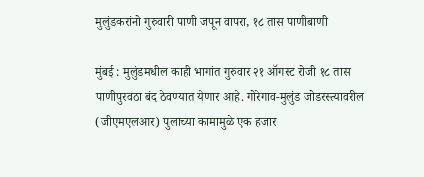मुलुंडकरांनो गुरुवारी पाणी जपून वापरा, १८ तास पाणीबाणी

मुंबई : मुलुंडमधील काही भागांत गुरुवार २१ ऑगस्ट रोजी १८ तास पाणीपुरवठा बंद ठेवण्यात येणार आहे. गोरेगाव-मुलुंड जोडरस्त्यावरील (जीएमएलआर) पुलाच्या कामामुळे एक हजार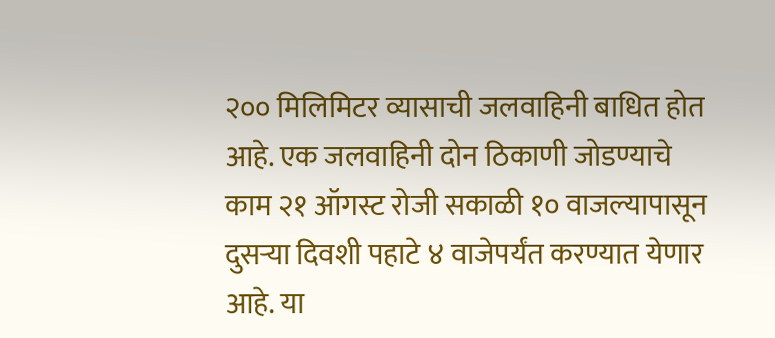२०० मिलिमिटर व्यासाची जलवाहिनी बाधित होत आहे. एक जलवाहिनी दोन ठिकाणी जोडण्याचे काम २१ ऑगस्ट रोजी सकाळी १० वाजल्यापासून दुसऱ्या दिवशी पहाटे ४ वाजेपर्यंत करण्यात येणार आहे. या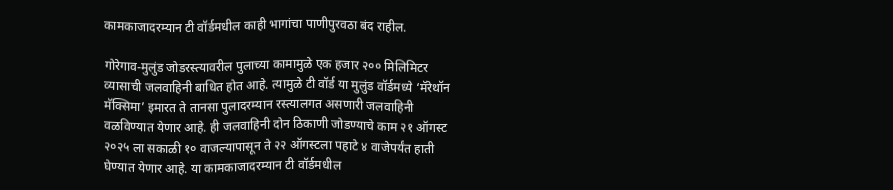कामकाजादरम्यान टी वॉर्डमधील काही भागांचा पाणीपुरवठा बंद राहील.

गोरेगाव-मुलुंड जोडरस्त्यावरील पुलाच्या कामामुळे एक हजार २०० मिलिमिटर व्यासाची जलवाहिनी बाधित होत आहे. त्यामुळे टी वॉर्ड या मुलुंड वॉर्डमध्ये ‘मॅरेथॉन मॅक्सिमा’ इमारत ते तानसा पुलादरम्यान रस्त्यालगत असणारी जलवाहिनी वळविण्यात येणार आहे. ही जलवाहिनी दोन ठिकाणी जोडण्याचे काम २१ ऑगस्ट २०२५ ला सकाळी १० वाजल्यापासून ते २२ ऑगस्टला पहाटे ४ वाजेपर्यंत हाती घेण्यात येणार आहे. या कामकाजादरम्यान टी वॉर्डमधील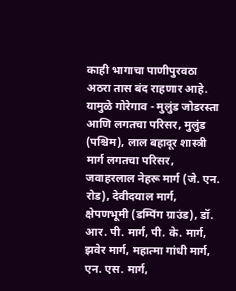काही भागाचा पाणीपुरवठा अठरा तास बंद राहणार आहे. यामुळे गोरेगाव - मुलुंड जोडरस्ता आणि लगतचा परिसर, मुलुंड (पश्चिम), लाल बहादूर शास्त्री मार्ग लगतचा परिसर, जवाहरलाल नेहरू मार्ग (जे. एन. रोड), देवीदयाल मार्ग, क्षेपणभूमी (डम्पिंग ग्राउंड), डॉ. आर. पी. मार्ग, पी. के. मार्ग, झवेर मार्ग, महात्मा गांधी मार्ग, एन. एस. मार्ग,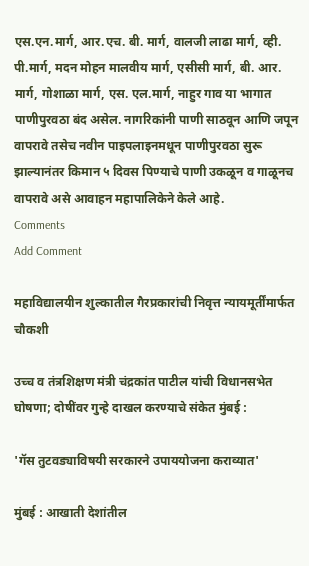एस.एन.मार्ग, आर.एच. बी. मार्ग, वालजी लाढा मार्ग, व्ही. पी.मार्ग, मदन मोहन मालवीय मार्ग, एसीसी मार्ग, बी. आर. मार्ग, गोशाळा मार्ग, एस. एल.मार्ग, नाहुर गाव या भागात पाणीपुरवठा बंद असेल. नागरिकांनी पाणी साठवून आणि जपून वापरावे तसेच नवीन पाइपलाइनमधून पाणीपुरवठा सुरू झाल्यानंतर किमान ५ दिवस पिण्याचे पाणी उकळून व गाळूनच वापरावे असे आवाहन महापालिकेने केले आहे.
Comments
Add Comment

महाविद्यालयीन शुल्कातील गैरप्रकारांची निवृत्त न्यायमूर्तींमार्फत चौकशी

उच्च व तंत्रशिक्षण मंत्री चंद्रकांत पाटील यांची विधानसभेत घोषणा; दोषींवर गुन्हे दाखल करण्याचे संकेत मुंबई :

'गॅस तुटवड्याविषयी सरकारने उपाययोजना कराव्यात'

मुंबई : आखाती देशांतील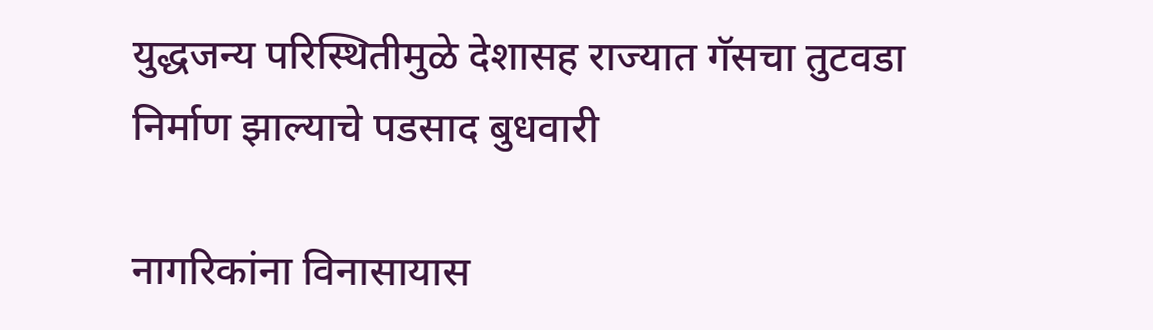युद्धजन्य परिस्थितीमुळे देशासह राज्यात गॅसचा तुटवडा निर्माण झाल्याचे पडसाद बुधवारी

नागरिकांना विनासायास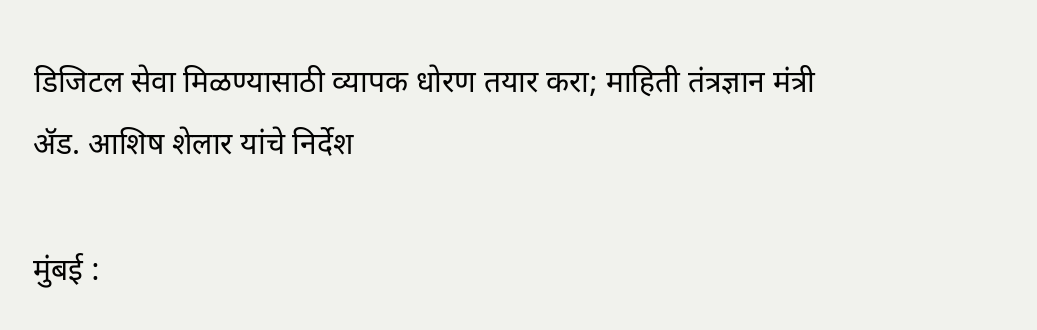डिजिटल सेवा मिळण्यासाठी व्यापक धोरण तयार करा; माहिती तंत्रज्ञान मंत्री ॲड. आशिष शेलार यांचे निर्देश

मुंबई :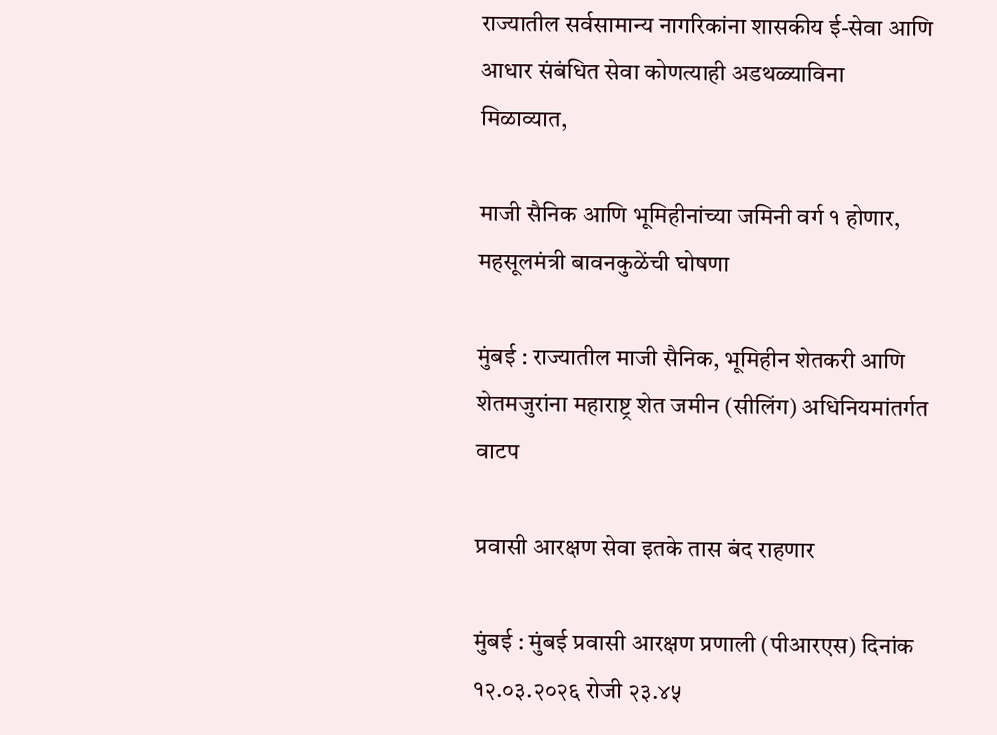राज्यातील सर्वसामान्य नागरिकांना शासकीय ई-सेवा आणि आधार संबंधित सेवा कोणत्याही अडथळ्याविना मिळाव्यात,

माजी सैनिक आणि भूमिहीनांच्या जमिनी वर्ग १ होणार, महसूलमंत्री बावनकुळेंची घोषणा

मुंबई : राज्यातील माजी सैनिक, भूमिहीन शेतकरी आणि शेतमजुरांना महाराष्ट्र शेत जमीन (सीलिंग) अधिनियमांतर्गत वाटप

प्रवासी आरक्षण सेवा इतके तास बंद राहणार

मुंबई : मुंबई प्रवासी आरक्षण प्रणाली (पीआरएस) दिनांक १२.०३.२०२६ रोजी २३.४५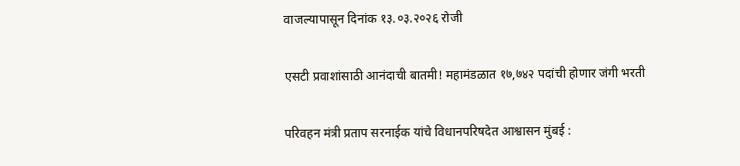वाजल्यापासून दिनांक १३.०३.२०२६ रोजी

एसटी प्रवाशांसाठी आनंदाची बातमी! महामंडळात १७,७४२ पदांची होणार जंगी भरती

परिवहन मंत्री प्रताप सरनाईक यांचे विधानपरिषदेत आश्वासन मुंबई :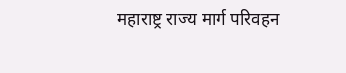महाराष्ट्र राज्य मार्ग परिवहन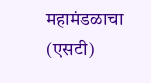महामंडळाचा (एसटी)